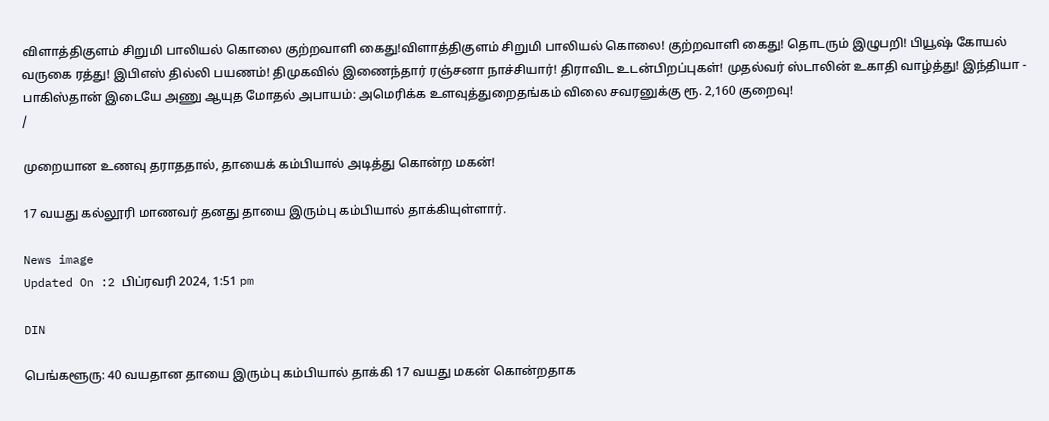விளாத்திகுளம் சிறுமி பாலியல் கொலை குற்றவாளி கைது!விளாத்திகுளம் சிறுமி பாலியல் கொலை! குற்றவாளி கைது! தொடரும் இழுபறி! பியூஷ் கோயல் வருகை ரத்து! இபிஎஸ் தில்லி பயணம்! திமுகவில் இணைந்தார் ரஞ்சனா நாச்சியார்! திராவிட உடன்பிறப்புகள்! முதல்வர் ஸ்டாலின் உகாதி வாழ்த்து! இந்தியா - பாகிஸ்தான் இடையே அணு ஆயுத மோதல் அபாயம்: அமெரிக்க உளவுத்துறைதங்கம் விலை சவரனுக்கு ரூ. 2,160 குறைவு!
/

முறையான உணவு தராததால், தாயைக் கம்பியால் அடித்து கொன்ற மகன்!

17 வயது கல்லூரி மாணவர் தனது தாயை இரும்பு கம்பியால் தாக்கியுள்ளார்.

News image
Updated On :2 பிப்ரவரி 2024, 1:51 pm

DIN

பெங்களூரு: 40 வயதான தாயை இரும்பு கம்பியால் தாக்கி 17 வயது மகன் கொன்றதாக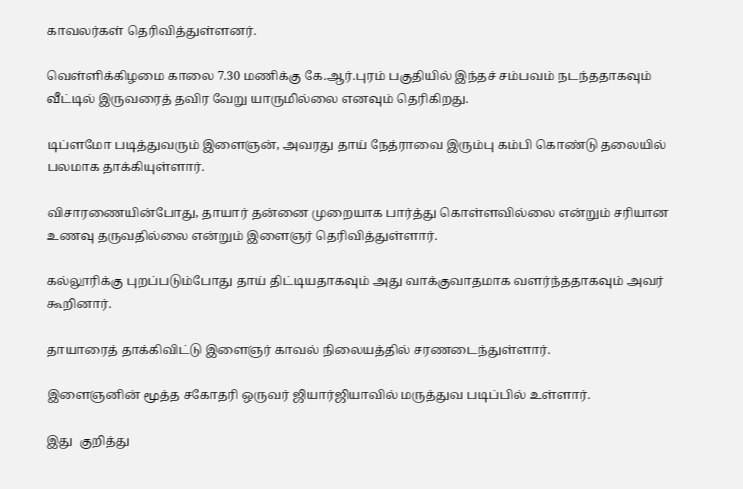காவலர்கள் தெரிவித்துள்ளனர்.

வெள்ளிக்கிழமை காலை 7.30 மணிக்கு கே.ஆர்.புரம் பகுதியில் இந்தச் சம்பவம் நடந்ததாகவும் வீட்டில் இருவரைத் தவிர வேறு யாருமில்லை எனவும் தெரிகிறது.

டிப்ளமோ படித்துவரும் இளைஞன், அவரது தாய் நேத்ராவை இரும்பு கம்பி கொண்டு தலையில் பலமாக தாக்கியுள்ளார்.

விசாரணையின்போது, தாயார் தன்னை முறையாக பார்த்து கொள்ளவில்லை என்றும் சரியான உணவு தருவதில்லை என்றும் இளைஞர் தெரிவித்துள்ளார்.

கல்லூரிக்கு புறப்படும்போது தாய் திட்டியதாகவும் அது வாக்குவாதமாக வளர்ந்ததாகவும் அவர் கூறினார்.

தாயாரைத் தாக்கிவிட்டு இளைஞர் காவல் நிலையத்தில் சரணடைந்துள்ளார்.

இளைஞனின் மூத்த சகோதரி ஒருவர் ஜியார்ஜியாவில் மருத்துவ படிப்பில் உள்ளார்.

இது  குறித்து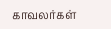காவலர்கள்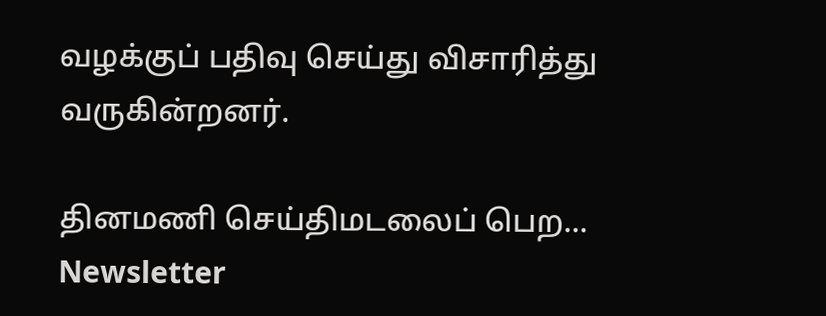வழக்குப் பதிவு செய்து விசாரித்து வருகின்றனர்.

தினமணி செய்திமடலைப் பெற... Newsletter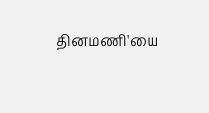தினமணி'யை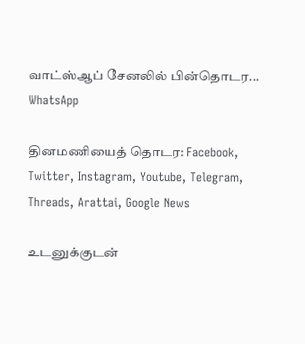வாட்ஸ்ஆப் சேனலில் பின்தொடர... WhatsApp

தினமணியைத் தொடர: Facebook, Twitter, Instagram, Youtube, Telegram, Threads, Arattai, Google News

உடனுக்குடன்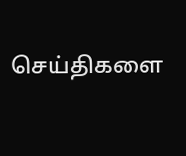செய்திகளை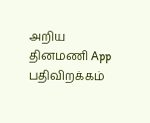அறிய தினமணி App பதிவிறக்கம்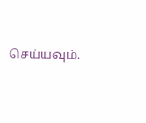செய்யவும்.